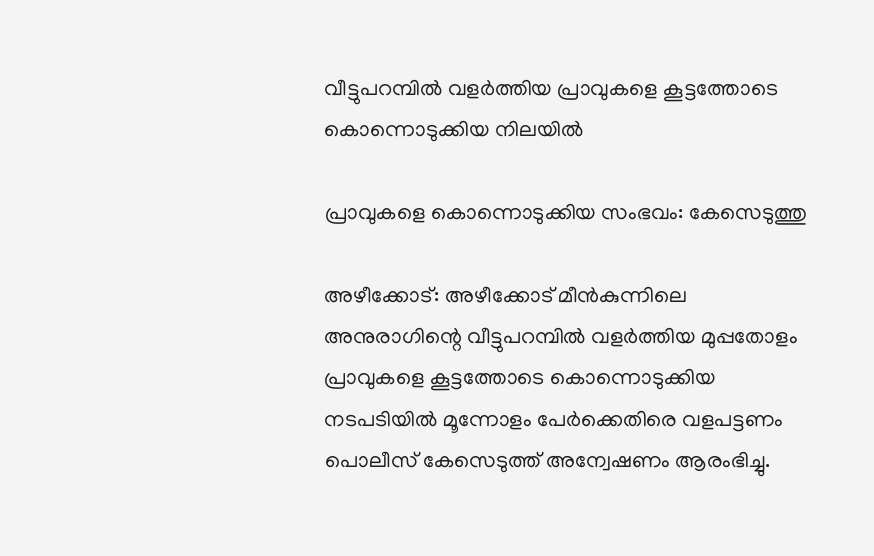വീട്ടുപറമ്പിൽ വളർത്തിയ പ്രാവുകളെ കൂട്ടത്തോടെ കൊന്നൊടുക്കിയ നിലയിൽ

പ്രാവുകളെ കൊന്നൊടുക്കിയ സംഭവം: കേസെടുത്തു

അഴീക്കോട്: അഴീക്കോട് മീൻകുന്നിലെ അനുരാഗിന്റെ വീട്ടുപറമ്പിൽ വളർത്തിയ മുപ്പതോളം പ്രാവുകളെ കൂട്ടത്തോടെ കൊന്നൊടുക്കിയ നടപടിയിൽ മൂന്നോളം പേർക്കെതിരെ വളപട്ടണം പൊലീസ് കേസെടുത്ത് അന്വേഷണം ആരംഭിച്ചു.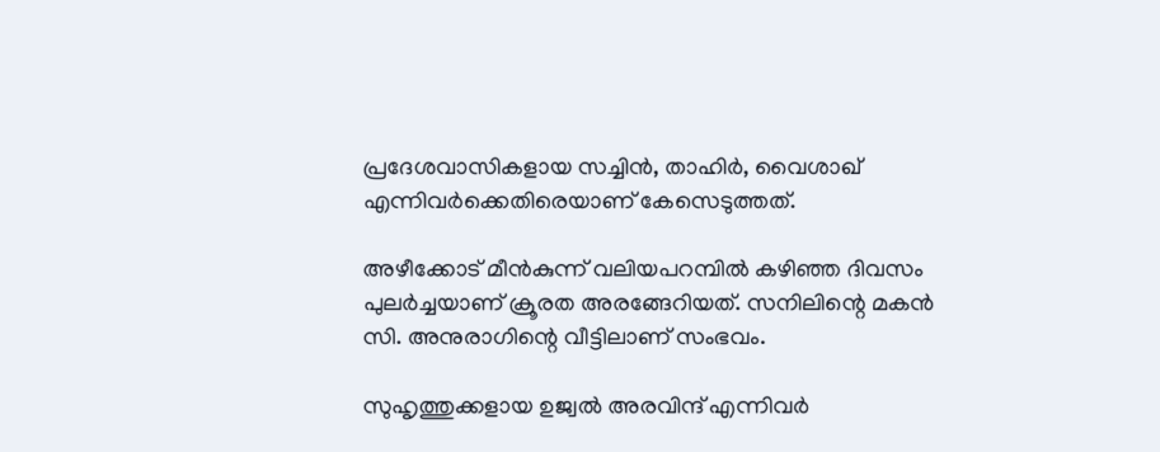പ്രദേശവാസികളായ സച്ചിൻ, താഹിർ, വൈശാഖ് എന്നിവർക്കെതിരെയാണ് കേസെടുത്തത്.

അഴീക്കോട് മീൻകുന്ന് വലിയപറമ്പിൽ കഴിഞ്ഞ ദിവസം പുലർച്ചയാണ് ക്രൂരത അരങ്ങേറിയത്. സനിലിന്റെ മകൻ സി. അനുരാഗിന്റെ വീട്ടിലാണ് സംഭവം.

സുഹൃത്തുക്കളായ ഉജ്വൽ അരവിന്ദ് എന്നിവർ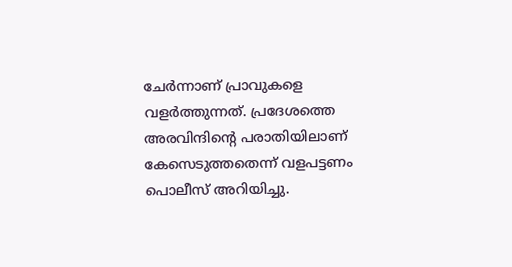ചേർന്നാണ് പ്രാവുകളെ വളർത്തുന്നത്. പ്രദേശത്തെ അരവിന്ദിന്റെ പരാതിയിലാണ് കേസെടുത്തതെന്ന് വളപട്ടണം പൊലീസ് അറിയിച്ചു.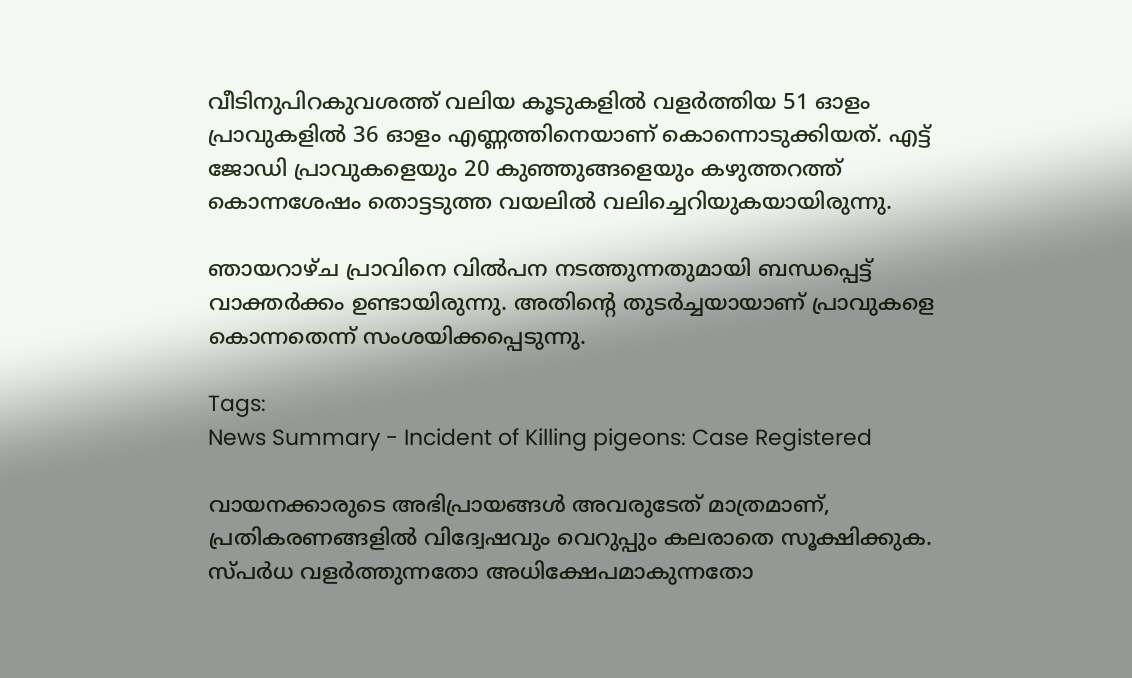വീടിനുപിറകുവശത്ത് വലിയ കൂടുകളിൽ വളർത്തിയ 51 ഓളം പ്രാവുകളിൽ 36 ഓളം എണ്ണത്തിനെയാണ് കൊന്നൊടുക്കിയത്. എട്ട് ജോഡി പ്രാവുകളെയും 20 കുഞ്ഞുങ്ങളെയും കഴുത്തറത്ത് കൊന്നശേഷം തൊട്ടടുത്ത വയലിൽ വലിച്ചെറിയുകയായിരുന്നു.

ഞായറാഴ്ച പ്രാവിനെ വിൽപന നടത്തുന്നതുമായി ബന്ധപ്പെട്ട് വാക്തർക്കം ഉണ്ടായിരുന്നു. അതിന്റെ തുടർച്ചയായാണ് പ്രാവുകളെ കൊന്നതെന്ന് സംശയിക്കപ്പെടുന്നു.

Tags:
News Summary - Incident of Killing pigeons: Case Registered

വായനക്കാരുടെ അഭിപ്രായങ്ങള്‍ അവരുടേത് മാത്രമാണ്, പ്രതികരണങ്ങളിൽ വിദ്വേഷവും വെറുപ്പും കലരാതെ സൂക്ഷിക്കുക. സ്പർധ വളർത്തുന്നതോ അധിക്ഷേപമാകുന്നതോ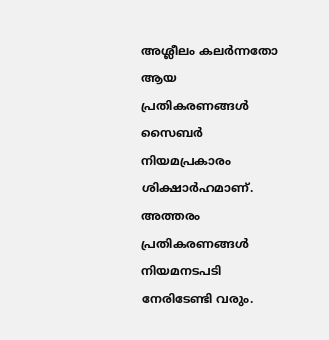അശ്ലീലം കലർന്നതോ ആയ പ്രതികരണങ്ങൾ സൈബർ നിയമപ്രകാരം ശിക്ഷാർഹമാണ്. അത്തരം പ്രതികരണങ്ങൾ നിയമനടപടി നേരിടേണ്ടി വരും.